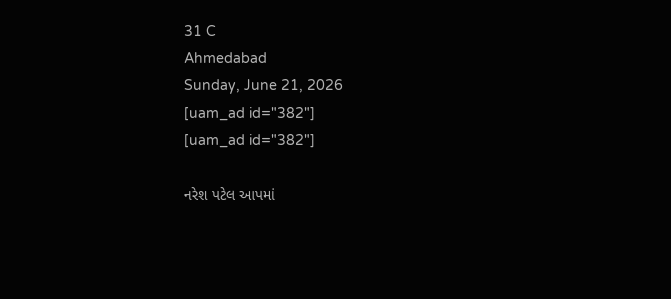31 C
Ahmedabad
Sunday, June 21, 2026
[uam_ad id="382"]
[uam_ad id="382"]

નરેશ પટેલ આપમાં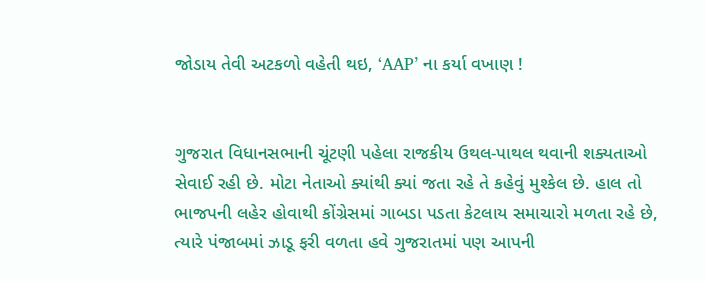જોડાય તેવી અટકળો વહેતી થઇ, ‘AAP’ ના કર્યા વખાણ !


ગુજરાત વિધાનસભાની ચૂંટણી પહેલા રાજકીય ઉથલ-પાથલ થવાની શક્યતાઓ સેવાઈ રહી છે. મોટા નેતાઓ ક્યાંથી ક્યાં જતા રહે તે કહેવું મુશ્કેલ છે. હાલ તો ભાજપની લહેર હોવાથી કોંગ્રેસમાં ગાબડા પડતા કેટલાય સમાચારો મળતા રહે છે, ત્યારે પંજાબમાં ઝાડૂ ફરી વળતા હવે ગુજરાતમાં પણ આપની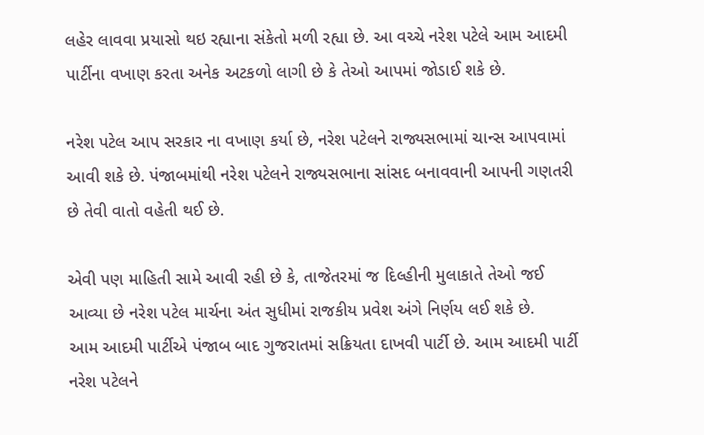લહેર લાવવા પ્રયાસો થઇ રહ્યાના સંકેતો મળી રહ્યા છે. આ વચ્ચે નરેશ પટેલે આમ આદમી પાર્ટીના વખાણ કરતા અનેક અટકળો લાગી છે કે તેઓ આપમાં જોડાઈ શકે છે.

નરેશ પટેલ આપ સરકાર ના વખાણ કર્યા છે, નરેશ પટેલને રાજ્યસભામાં ચાન્સ આપવામાં આવી શકે છે. પંજાબમાંથી નરેશ પટેલને રાજ્યસભાના સાંસદ બનાવવાની આપની ગણતરી છે તેવી વાતો વહેતી થઈ છે.

એવી પણ માહિતી સામે આવી રહી છે કે, તાજેતરમાં જ દિલ્હીની મુલાકાતે તેઓ જઈ આવ્યા છે નરેશ પટેલ માર્ચના અંત સુધીમાં રાજકીય પ્રવેશ અંગે નિર્ણય લઈ શકે છે.
આમ આદમી પાર્ટીએ પંજાબ બાદ ગુજરાતમાં સક્રિયતા દાખવી પાર્ટી છે. આમ આદમી પાર્ટી નરેશ પટેલને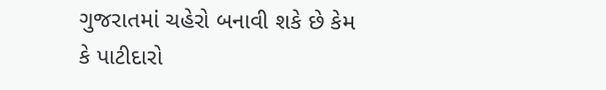ગુજરાતમાં ચહેરો બનાવી શકે છે કેમ કે પાટીદારો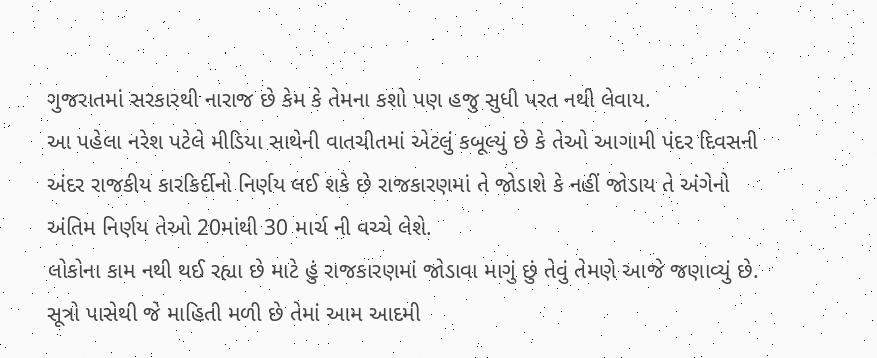ગુજરાતમાં સરકારથી નારાજ છે કેમ કે તેમના કશો પણ હજુ સુધી પરત નથી લેવાય.
આ પહેલા નરેશ પટેલે મીડિયા સાથેની વાતચીતમાં એટલું કબૂલ્યું છે કે તેઓ આગામી પંદર દિવસની અંદર રાજકીય કારકિર્દીનો નિર્ણય લઈ શકે છે રાજકારણમાં તે જોડાશે કે નહીં જોડાય તે અંગેનો અંતિમ નિર્ણય તેઓ 20માંથી 30 માર્ચ ની વચ્ચે લેશે.
લોકોના કામ નથી થઈ રહ્યા છે માટે હું રાજકારણમાં જોડાવા માગું છું તેવું તેમણે આજે જણાવ્યું છે. સૂત્રો પાસેથી જે માહિતી મળી છે તેમાં આમ આદમી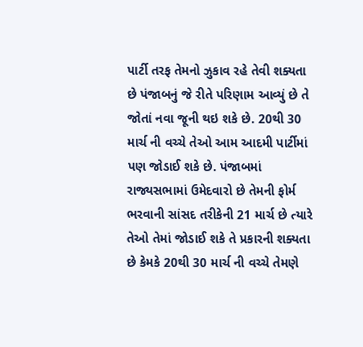પાર્ટી તરફ તેમનો ઝુકાવ રહે તેવી શક્યતા છે પંજાબનું જે રીતે પરિણામ આવ્યું છે તે જોતાં નવા જૂની થઇ શકે છે. 20થી 30 માર્ચ ની વચ્ચે તેઓ આમ આદમી પાર્ટીમાં પણ જોડાઈ શકે છે. પંજાબમાં રાજ્યસભામાં ઉમેદવારો છે તેમની ફોર્મ ભરવાની સાંસદ તરીકેની 21 માર્ચ છે ત્યારે તેઓ તેમાં જોડાઈ શકે તે પ્રકારની શક્યતા છે કેમકે 20થી 30 માર્ચ ની વચ્ચે તેમણે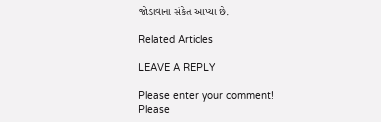જોડાવાના સંકેત આપ્યા છે.

Related Articles

LEAVE A REPLY

Please enter your comment!
Please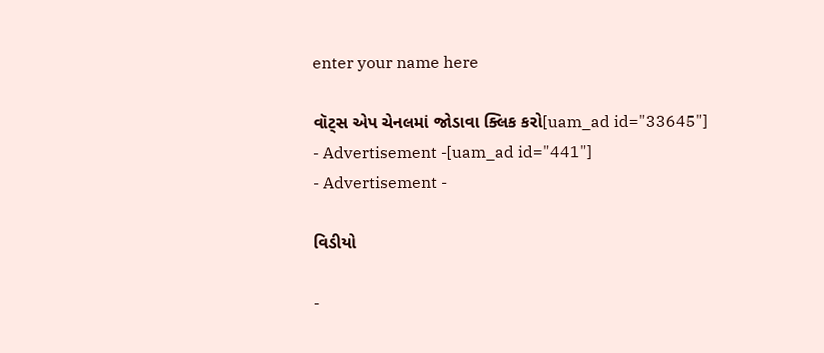enter your name here

વૉટ્સ એપ ચેનલમાં જોડાવા ક્લિક કરો[uam_ad id="33645"]
- Advertisement -[uam_ad id="441"]
- Advertisement -

વિડીયો

-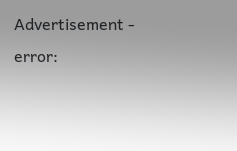Advertisement -
error: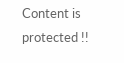Content is protected !!